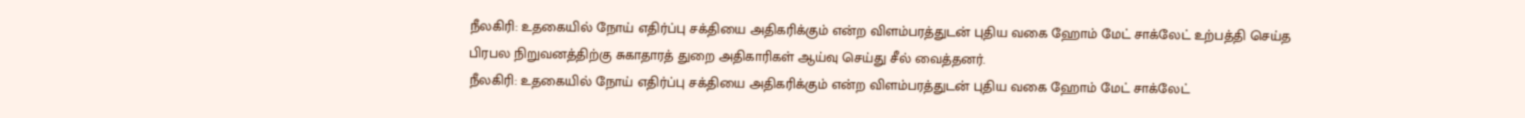நீலகிரி: உதகையில் நோய் எதிர்ப்பு சக்தியை அதிகரிக்கும் என்ற விளம்பரத்துடன் புதிய வகை ஹோம் மேட் சாக்லேட் உற்பத்தி செய்த பிரபல நிறுவனத்திற்கு சுகாதாரத் துறை அதிகாரிகள் ஆய்வு செய்து சீல் வைத்தனர்.
நீலகிரி: உதகையில் நோய் எதிர்ப்பு சக்தியை அதிகரிக்கும் என்ற விளம்பரத்துடன் புதிய வகை ஹோம் மேட் சாக்லேட்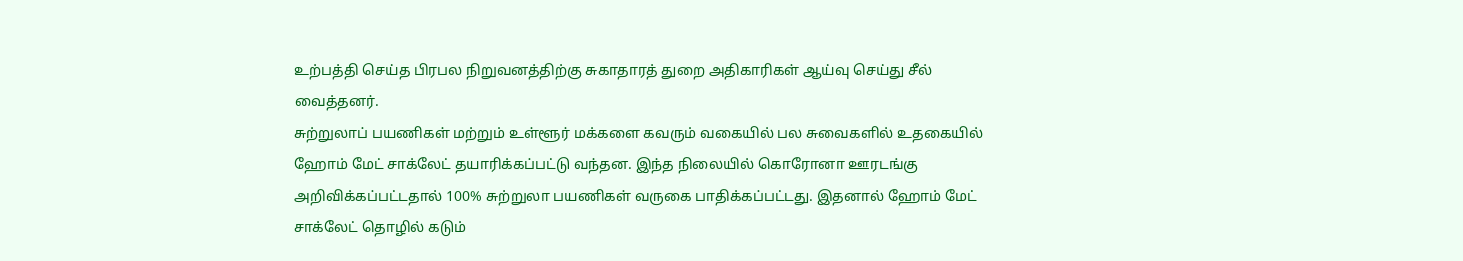உற்பத்தி செய்த பிரபல நிறுவனத்திற்கு சுகாதாரத் துறை அதிகாரிகள் ஆய்வு செய்து சீல் வைத்தனர்.
சுற்றுலாப் பயணிகள் மற்றும் உள்ளூர் மக்களை கவரும் வகையில் பல சுவைகளில் உதகையில் ஹோம் மேட் சாக்லேட் தயாரிக்கப்பட்டு வந்தன. இந்த நிலையில் கொரோனா ஊரடங்கு அறிவிக்கப்பட்டதால் 100% சுற்றுலா பயணிகள் வருகை பாதிக்கப்பட்டது. இதனால் ஹோம் மேட் சாக்லேட் தொழில் கடும்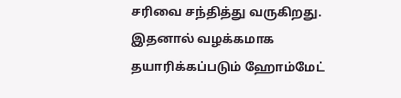சரிவை சந்தித்து வருகிறது.
இதனால் வழக்கமாக தயாரிக்கப்படும் ஹோம்மேட்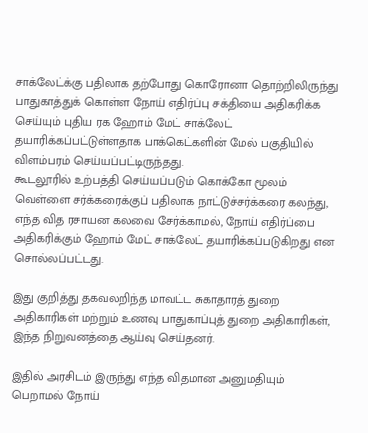சாக்லேட்க்கு பதிலாக தற்போது கொரோனா தொற்றிலிருந்து பாதுகாத்துக் கொள்ள நோய் எதிர்ப்பு சக்தியை அதிகரிக்க செய்யும் புதிய ரக ஹோம் மேட் சாக்லேட் தயாரிக்கப்பட்டுள்ளதாக பாக்கெட்களின் மேல் பகுதியில் விளம்பரம் செய்யப்பட்டிருந்தது.
கூடலூரில் உற்பத்தி செய்யப்படும் கொக்கோ மூலம் வெள்ளை சர்க்கரைக்குப் பதிலாக நாட்டுச்சர்க்கரை கலந்து, எந்த வித ரசாயன கலவை சேர்க்காமல், நோய் எதிர்ப்பை அதிகரிக்கும் ஹோம் மேட் சாக்லேட் தயாரிக்கப்படுகிறது என சொல்லப்பட்டது.

இது குறித்து தகவலறிந்த மாவட்ட சுகாதாரத் துறை அதிகாரிகள் மற்றும் உணவு பாதுகாப்புத் துறை அதிகாரிகள், இந்த நிறுவனத்தை ஆய்வு செய்தனர்.

இதில் அரசிடம் இருந்து எந்த விதமான அனுமதியும் பெறாமல் நோய்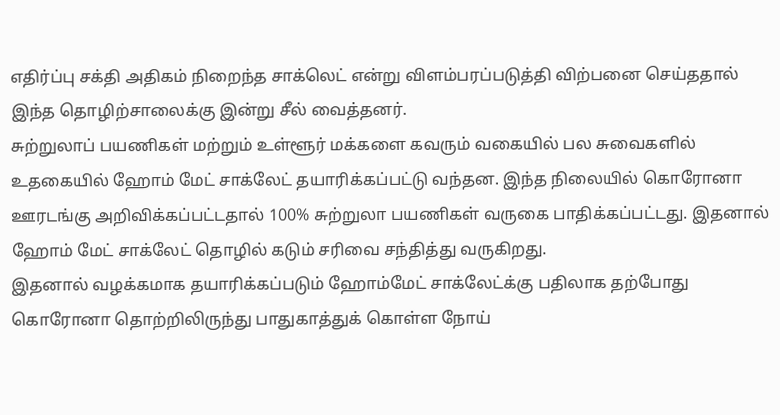எதிர்ப்பு சக்தி அதிகம் நிறைந்த சாக்லெட் என்று விளம்பரப்படுத்தி விற்பனை செய்ததால் இந்த தொழிற்சாலைக்கு இன்று சீல் வைத்தனர்.
சுற்றுலாப் பயணிகள் மற்றும் உள்ளூர் மக்களை கவரும் வகையில் பல சுவைகளில் உதகையில் ஹோம் மேட் சாக்லேட் தயாரிக்கப்பட்டு வந்தன. இந்த நிலையில் கொரோனா ஊரடங்கு அறிவிக்கப்பட்டதால் 100% சுற்றுலா பயணிகள் வருகை பாதிக்கப்பட்டது. இதனால் ஹோம் மேட் சாக்லேட் தொழில் கடும் சரிவை சந்தித்து வருகிறது.
இதனால் வழக்கமாக தயாரிக்கப்படும் ஹோம்மேட் சாக்லேட்க்கு பதிலாக தற்போது கொரோனா தொற்றிலிருந்து பாதுகாத்துக் கொள்ள நோய்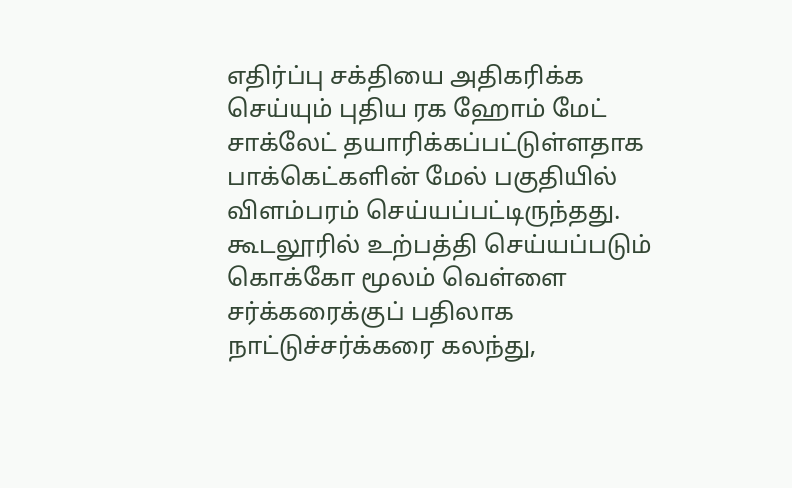எதிர்ப்பு சக்தியை அதிகரிக்க செய்யும் புதிய ரக ஹோம் மேட் சாக்லேட் தயாரிக்கப்பட்டுள்ளதாக பாக்கெட்களின் மேல் பகுதியில் விளம்பரம் செய்யப்பட்டிருந்தது.
கூடலூரில் உற்பத்தி செய்யப்படும் கொக்கோ மூலம் வெள்ளை சர்க்கரைக்குப் பதிலாக நாட்டுச்சர்க்கரை கலந்து,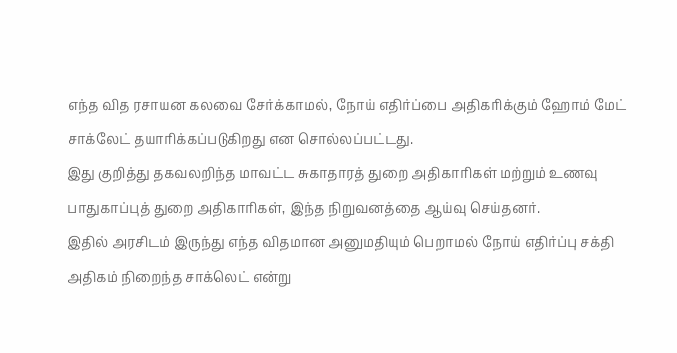எந்த வித ரசாயன கலவை சேர்க்காமல், நோய் எதிர்ப்பை அதிகரிக்கும் ஹோம் மேட் சாக்லேட் தயாரிக்கப்படுகிறது என சொல்லப்பட்டது.
இது குறித்து தகவலறிந்த மாவட்ட சுகாதாரத் துறை அதிகாரிகள் மற்றும் உணவு பாதுகாப்புத் துறை அதிகாரிகள், இந்த நிறுவனத்தை ஆய்வு செய்தனர்.
இதில் அரசிடம் இருந்து எந்த விதமான அனுமதியும் பெறாமல் நோய் எதிர்ப்பு சக்தி அதிகம் நிறைந்த சாக்லெட் என்று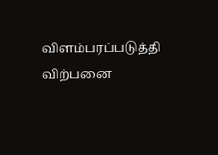விளம்பரப்படுத்தி விற்பனை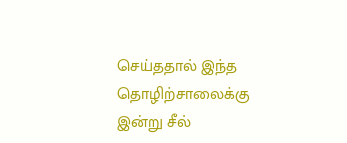செய்ததால் இந்த தொழிற்சாலைக்கு இன்று சீல்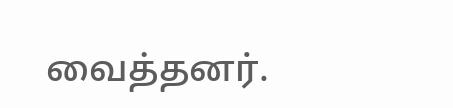வைத்தனர்.